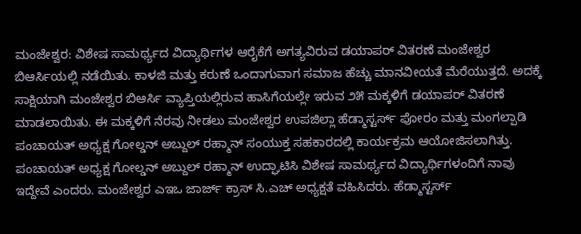ಮಂಜೇಶ್ವರ: ವಿಶೇಷ ಸಾಮರ್ಥ್ಯದ ವಿದ್ಯಾರ್ಥಿಗಳ ಆರೈಕೆಗೆ ಅಗತ್ಯವಿರುವ ಡಯಾಪರ್ ವಿತರಣೆ ಮಂಜೇಶ್ವರ ಬಿಆರ್ಸಿಯಲ್ಲಿ ನಡೆಯಿತು. ಕಾಳಜಿ ಮತ್ತು ಕರುಣೆ ಒಂದಾಗುವಾಗ ಸಮಾಜ ಹೆಚ್ಚು ಮಾನವೀಯತೆ ಮೆರೆಯುತ್ತದೆ. ಅದಕ್ಕೆ ಸಾಕ್ಷಿಯಾಗಿ ಮಂಜೇಶ್ವರ ಬಿಆರ್ಸಿ ವ್ಯಾಪ್ತಿಯಲ್ಲಿರುವ ಹಾಸಿಗೆಯಲ್ಲೇ ಇರುವ ೨೫ ಮಕ್ಕಳಿಗೆ ಡಯಾಪರ್ ವಿತರಣೆ ಮಾಡಲಾಯಿತು. ಈ ಮಕ್ಕಳಿಗೆ ನೆರವು ನೀಡಲು ಮಂಜೇಶ್ವರ ಉಪಜಿಲ್ಲಾ ಹೆಡ್ಮಾಸ್ಟರ್ಸ್ ಪೋರಂ ಮತ್ತು ಮಂಗಲ್ಪಾಡಿ ಪಂಚಾಯತ್ ಅಧ್ಯಕ್ಷ ಗೋಲ್ಡನ್ ಅಬ್ದುಲ್ ರಹ್ಮಾನ್ ಸಂಯುಕ್ತ ಸಹಕಾರದಲ್ಲಿ ಕಾರ್ಯಕ್ರಮ ಆಯೋಜಿಸಲಾಗಿತ್ತು. ಪಂಚಾಯತ್ ಅಧ್ಯಕ್ಷ ಗೋಲ್ಡನ್ ಅಬ್ದುಲ್ ರಹ್ಮಾನ್ ಉದ್ಘಾಟಿಸಿ ವಿಶೇಷ ಸಾಮರ್ಥ್ಯದ ವಿದ್ಯಾರ್ಥಿಗಳಂದಿಗೆ ನಾವು ಇದ್ದೇವೆ ಎಂದರು. ಮಂಜೇಶ್ವರ ಎಇಒ ಜಾರ್ಜ್ ಕ್ರಾಸ್ ಸಿ.ಎಚ್ ಅಧ್ಯಕ್ಷತೆ ವಹಿಸಿದರು. ಹೆಡ್ಮಾಸ್ಟರ್ಸ್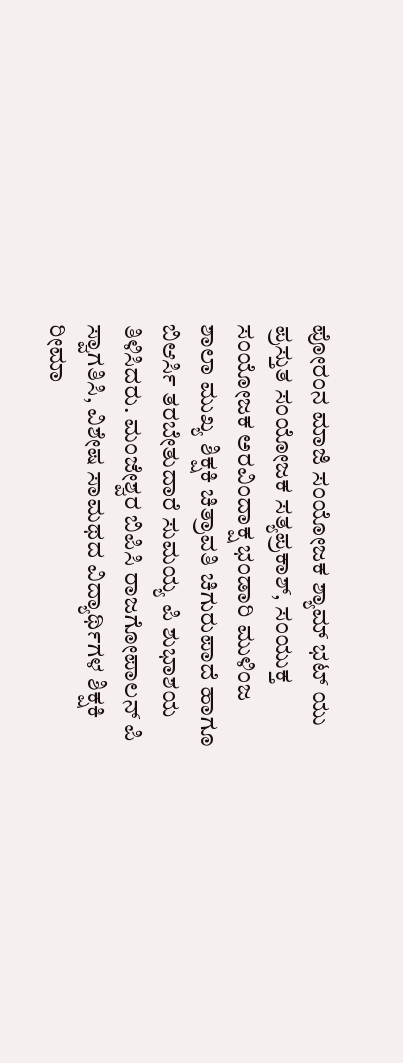ಪೋರಂನ ಮಾಜಿ ಸಂಯೋಜಕ ಶ್ಯಾಮ್ ಭಟ್ ಯು ಪ್ರಸ್ತುತ ಸಂಯೋಜಕ ಸತ್ಯಪ್ರಕಾಶ್, ಸಂಯುಕ್ತ ಸಂಯೋಜಕ ಅರವಿಂದಾಕ್ಷ ಭಂಡಾರಿ ಮುಳಿಂಜ ಶಾಲಾ ಮುಖ್ಯ ಶಿಕ್ಷಕಿ ಚಿತ್ರಾವತಿ ಚಿಗುರುಪಾದೆ ಹಾಗೂ ಬಿಆರ್ಸಿ ತರಬೇತುದಾರೆ ಸುಮಯ್ಯ ಪಿ ಶುಭಾಶಯ ತಿಳಿಸಿದರು. ಮಂಜೇಶ್ವರ ಬಿಪಿಸಿ ರಾಜಗೋಪಾಲನ್ ಪಿ ಸ್ವಾಗತಿಸಿ, ವಿಶೇಷ ಸಾಮಥದ ವಿದ್ಯಾರ್ಥಿಗಳ ಶಿಕ್ಷಕಿ ರೀಮಾ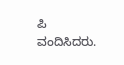ಪಿ ವಂದಿಸಿದರು.